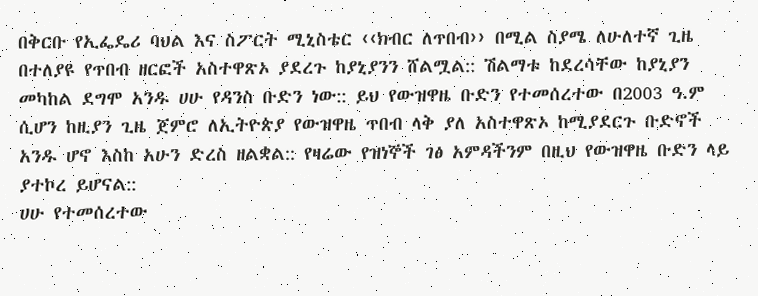በቅርቡ የኢፌዴሪ ባህል እና ስፖርት ሚኒስቴር ‹‹ክብር ለጥበብ›› በሚል ስያሜ ለሁለተኛ ጊዜ በተለያዩ የጥበብ ዘርፎች አስተዋጽኦ ያደረጉ ከያኒያንን ሸልሟል:: ሽልማቱ ከደረሳቸው ከያኒያን መካከል ደግሞ አንዱ ሀሁ የዳንስ ቡድን ነው:: ይህ የውዝዋዜ ቡድን የተመሰረተው በ2003 ዓ.ም ሲሆን ከዚያን ጊዜ ጀምሮ ለኢትዮጵያ የውዝዋዜ ጥበብ ላቅ ያለ አስተዋጽኦ ከሚያደርጉ ቡድኖች አንዱ ሆኖ እስከ አሁን ድረስ ዘልቋል:: የዛሬው የዝነኞች ገፅ አምዳችንም በዚህ የውዝዋዜ ቡድን ላይ ያተኮረ ይሆናል::
ሀሁ የተመሰረተው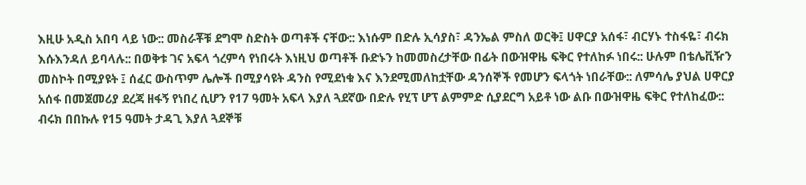እዚሁ አዲስ አበባ ላይ ነው:: መስራቾቹ ደግሞ ስድስት ወጣቶች ናቸው:: እነሱም በድሉ ኢሳያስ፣ ዳንኤል ምስለ ወርቅ፤ ሀዋርያ አሰፋ፣ ብርሃኑ ተስፋዬ፣ ብሩክ እሱእንዳለ ይባላሉ:: በወቅቱ ገና አፍላ ጎረምሳ የነበሩት እነዚህ ወጣቶች ቡድኑን ከመመስረታቸው በፊት በውዝዋዜ ፍቅር የተለከፉ ነበሩ:: ሁሉም በቴሌቪዥን መስኮት በሚያዩት ፤ ሰፈር ውስጥም ሌሎች በሚያሳዩት ዳንስ የሚደነቁ እና እንደሚመለከቷቸው ዳንሰኞች የመሆን ፍላጎት ነበራቸው:: ለምሳሌ ያህል ሀዋርያ አሰፋ በመጀመሪያ ደረጃ ዘፋኝ የነበረ ሲሆን የ17 ዓመት አፍላ እያለ ጓደኛው በድሉ የሂፕ ሆፕ ልምምድ ሲያደርግ አይቶ ነው ልቡ በውዝዋዜ ፍቅር የተለከፈው:: ብሩክ በበኩሉ የ15 ዓመት ታዳጊ እያለ ጓደኞቹ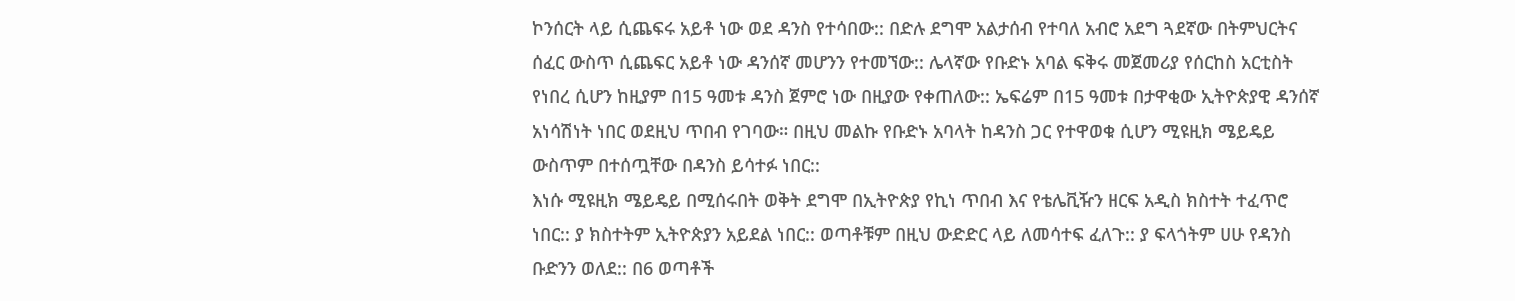ኮንሰርት ላይ ሲጨፍሩ አይቶ ነው ወደ ዳንስ የተሳበው:: በድሉ ደግሞ አልታሰብ የተባለ አብሮ አደግ ጓደኛው በትምህርትና ሰፈር ውስጥ ሲጨፍር አይቶ ነው ዳንሰኛ መሆንን የተመኘው:: ሌላኛው የቡድኑ አባል ፍቅሩ መጀመሪያ የሰርከስ አርቲስት የነበረ ሲሆን ከዚያም በ15 ዓመቱ ዳንስ ጀምሮ ነው በዚያው የቀጠለው:: ኤፍሬም በ15 ዓመቱ በታዋቂው ኢትዮጵያዊ ዳንሰኛ አነሳሽነት ነበር ወደዚህ ጥበብ የገባው። በዚህ መልኩ የቡድኑ አባላት ከዳንስ ጋር የተዋወቁ ሲሆን ሚዩዚክ ሜይዴይ ውስጥም በተሰጧቸው በዳንስ ይሳተፉ ነበር::
እነሱ ሚዩዚክ ሜይዴይ በሚሰሩበት ወቅት ደግሞ በኢትዮጵያ የኪነ ጥበብ እና የቴሌቪዥን ዘርፍ አዲስ ክስተት ተፈጥሮ ነበር:: ያ ክስተትም ኢትዮጵያን አይደል ነበር:: ወጣቶቹም በዚህ ውድድር ላይ ለመሳተፍ ፈለጉ:: ያ ፍላጎትም ሀሁ የዳንስ ቡድንን ወለደ:: በ6 ወጣቶች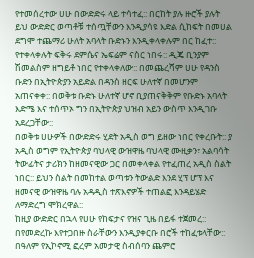የተመሰረተው ሀሁ በውድድሩ ላይ ተሳተፈ:: በርከት ያሉ ዙሮች ያሉት ይህ ውድድር ወጣቶቹ ተሰጧቸውን እንዲያሳዩ እድል ሲከፍት በመሀል ደግሞ ተጨማሪ ሁለት አባላት ቡድኑን እንዲቀላቀሉም በር ከፈተ:: የተቀላቀሉት ፍቅሩ ደምሴና ኤፍሬም ናስር ነበሩ:: ዲጄ ቢንያም ሽመልስም ዘግይቶ ነበር የተቀላቀለው:: በመጨረሻም ሀሁ የዳንስ ቡድን በኢትዮጵያን አይድል በዳንስ ዘርፍ ሁለተኛ በመሆንም አጠናቀቀ:: በወቅቱ ቡድኑ ሁለተኛ ሆኖ ቢያጠናቅቅም የቡድኑ አባላት እድሜ እና ተሰጥኦ ግን በኢትዮጵያ ህዝብ አይን ውስጥ እንዲገቡ አደረጋቸው::
በወቅቱ ሀሁዎች በውድድሩ ሂደት አዲስ ወግ ይዘው ነበር የቀረቡት:: ያ አዲስ ወግም የኢትዮጵያ ባህላዊ ውዝዋዜ ባህላዊ ሙዚቃን፣ አልባሳት ትውፊትና ታሪክን ከዘመናዊው ጋር በመቀላቀል የተፈጠረ አዲስ ስልት ነበር:: ይህን ስልት በመከተል ወጣቱን ትውልድ እንደ ሂፕ ሆፕ እና ዘመናዊ ውዝዋዜ ባሉ አዳዲስ ተጽእኖዎች ተጠልፎ እንዳይሄድ ለማድረግ ሞክረዋል::
ከዚያ ውድድር በኋላ የሀሁ የከፍታና የዝና ጊዜ በይፋ ተጀመረ:: በየመድረኩ እየተጋበዙ ስራቸውን እንዲያቀርቡ በሮች ተከፈቱላቸው:: በዓለም የኢኮኖሚ ፎረም አመታዊ ስብሰባን ጨምሮ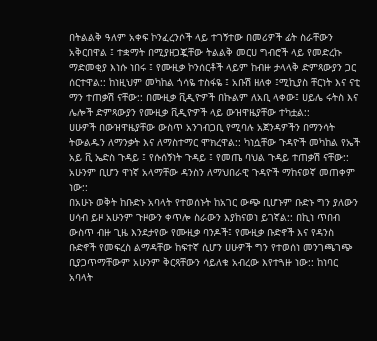በትልልቅ ዓለም አቀፍ ኮንፈረንሶች ላይ ተገኝተው በመሪዎች ፊት ስራቸውን አቅርበዋል ፤ ተቋማት በሚያዘጋጇቸው ትልልቅ መርሀ ግብሮች ላይ የመድረኩ ማድመቂያ እነሱ ነበሩ ፤ የሙዚቃ ኮንሰርቶች ላይም ከብዙ ታላላቅ ድምጻውያን ጋር ሰርተዋል:: ከነዚህም መካከል ጎሳዬ ተስፋዬ ፤ አቡሽ ዘለቀ ፤ሚኪያስ ቸርነት እና ናቲ ማን ተጠቃሽ ናቸው:: በሙዚቃ ቪዲዮዎች በኩልም ለአቢ ላቀው፤ ሀይሌ ሩትስ እና ሌሎች ድምጻውያን የሙዚቃ ቪዲዮዎች ላይ ውዝዋዜያቸው ተካቷል::
ሀሁዎች በውዝዋዜያቸው ውስጥ አንገብጋቢ የሚባሉ አጀንዳዎችን በማንሳት ትውልዱን ለማንቃት እና ለማስተማር ሞክረዋል:: ካነሷቸው ጉዳዮች መካከል የኤች አይ ቪ ኤድስ ጉዳይ ፤ የሱሰኝነት ጉዳይ ፤ የመጤ ባህል ጉዳይ ተጠቃሽ ናቸው:: አሁንም ቢሆን ዋነኛ አላማቸው ዳንስን ለማህበራዊ ጉዳዮች ማከናወኛ መጠቀም ነው::
በአሁኑ ወቅት ከቡድኑ አባላት የተወሰኑት ከአገር ውጭ ቢሆኑም ቡድኑ ግን ያለውን ሀሳብ ይዞ አሁንም ጉዞውን ቀጥሎ ስራውን እያከናወነ ይገኛል:: በኪነ ጥበብ ውስጥ ብዙ ጊዜ እንደታየው የሙዚቃ ባንዶች፤ የሙዚቃ ቡድኖች እና የዳንስ ቡድኖች የመፍረስ ልማዳቸው ከፍተኛ ሲሆን ሀሁዎች ግን የተወሰነ መንገጫገጭ ቢያጋጥማቸውም አሁንም ቅርጻቸውን ሳይለቁ አብረው እየተጓዙ ነው:: ከነባር አባላት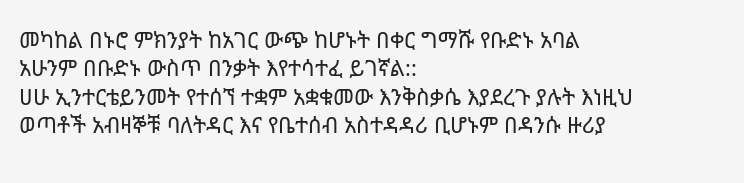መካከል በኑሮ ምክንያት ከአገር ውጭ ከሆኑት በቀር ግማሹ የቡድኑ አባል አሁንም በቡድኑ ውስጥ በንቃት እየተሳተፈ ይገኛል::
ሀሁ ኢንተርቴይንመት የተሰኘ ተቋም አቋቁመው እንቅስቃሴ እያደረጉ ያሉት እነዚህ ወጣቶች አብዛኞቹ ባለትዳር እና የቤተሰብ አስተዳዳሪ ቢሆኑም በዳንሱ ዙሪያ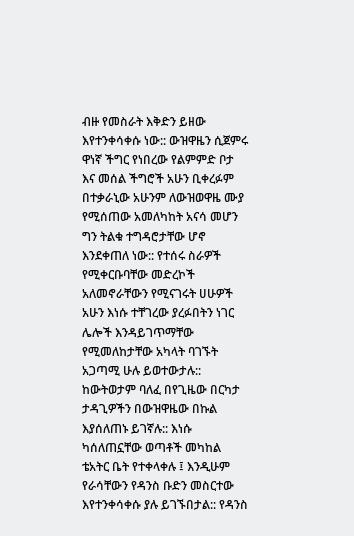ብዙ የመስራት እቅድን ይዘው እየተንቀሳቀሱ ነው:: ውዝዋዜን ሲጀምሩ ዋነኛ ችግር የነበረው የልምምድ ቦታ እና መሰል ችግሮች አሁን ቢቀረፉም በተቃራኒው አሁንም ለውዝወዋዜ ሙያ የሚሰጠው አመለካከት አናሳ መሆን ግን ትልቁ ተግዳሮታቸው ሆኖ እንደቀጠለ ነው:: የተሰሩ ስራዎች የሚቀርቡባቸው መድረኮች አለመኖራቸውን የሚናገሩት ሀሁዎች አሁን እነሱ ተቸገረው ያረፉበትን ነገር ሌሎች እንዳይገጥማቸው የሚመለከታቸው አካላት ባገኙት አጋጣሚ ሁሉ ይወተውታሉ::
ከውትወታም ባለፈ በየጊዜው በርካታ ታዳጊዎችን በውዝዋዜው በኩል እያሰለጠኑ ይገኛሉ:: እነሱ ካሰለጠኗቸው ወጣቶች መካከል ቴአትር ቤት የተቀላቀሉ ፤ እንዲሁም የራሳቸውን የዳንስ ቡድን መስርተው እየተንቀሳቀሱ ያሉ ይገኙበታል:: የዳንስ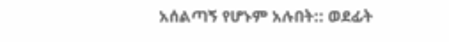አሰልጣኝ የሆኑም አሉበት:: ወደፊት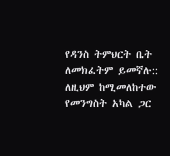የዳንስ ትምህርት ቤት ለመክፈትም ይመኛሉ:: ለዚህም ከሚመለከተው የመንግስት አካል ጋር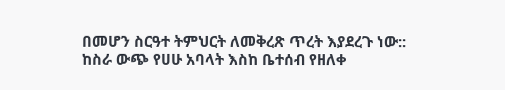በመሆን ስርዓተ ትምህርት ለመቅረጽ ጥረት እያደረጉ ነው::
ከስራ ውጭ የሀሁ አባላት እስከ ቤተሰብ የዘለቀ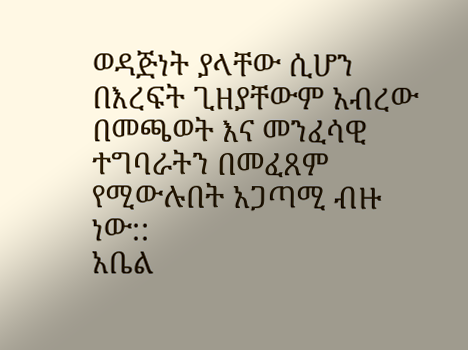ወዳጅነት ያላቸው ሲሆን በእረፍት ጊዘያቸውም አብረው በመጫወት እና መንፈሳዊ ተግባራትን በመፈጸም የሚውሉበት አጋጣሚ ብዙ ነው::
አቤል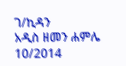ገ/ኪዳን
አዲስ ዘመን ሐምሌ 10/2014